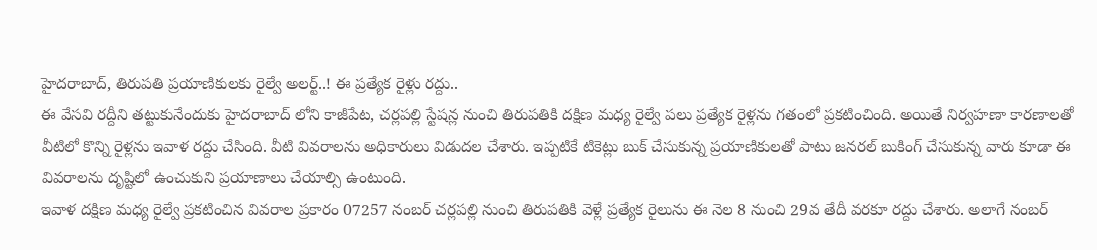హైదరాబాద్, తిరుపతి ప్రయాణికులకు రైల్వే అలర్ట్..! ఈ ప్రత్యేక రైళ్లు రద్దు..
ఈ వేసవి రద్దీని తట్టుకునేందుకు హైదరాబాద్ లోని కాజీపేట, చర్లపల్లి స్టేషన్ల నుంచి తిరుపతికి దక్షిణ మధ్య రైల్వే పలు ప్రత్యేక రైళ్లను గతంలో ప్రకటించింది. అయితే నిర్వహణా కారణాలతో వీటిలో కొన్ని రైళ్లను ఇవాళ రద్దు చేసింది. వీటి వివరాలను అధికారులు విడుదల చేశారు. ఇప్పటికే టికెట్లు బుక్ చేసుకున్న ప్రయాణికులతో పాటు జనరల్ బుకింగ్ చేసుకున్న వారు కూడా ఈ వివరాలను దృష్టిలో ఉంచుకుని ప్రయాణాలు చేయాల్సి ఉంటుంది.
ఇవాళ దక్షిణ మధ్య రైల్వే ప్రకటించిన వివరాల ప్రకారం 07257 నంబర్ చర్లపల్లి నుంచి తిరుపతికి వెళ్లే ప్రత్యేక రైలును ఈ నెల 8 నుంచి 29వ తేదీ వరకూ రద్దు చేశారు. అలాగే నంబర్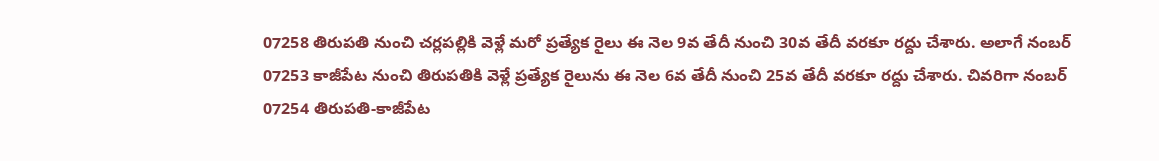07258 తిరుపతి నుంచి చర్లపల్లికి వెళ్లే మరో ప్రత్యేక రైలు ఈ నెల 9వ తేదీ నుంచి 30వ తేదీ వరకూ రద్దు చేశారు. అలాగే నంబర్ 07253 కాజీపేట నుంచి తిరుపతికి వెళ్లే ప్రత్యేక రైలును ఈ నెల 6వ తేదీ నుంచి 25వ తేదీ వరకూ రద్దు చేశారు. చివరిగా నంబర్ 07254 తిరుపతి-కాజీపేట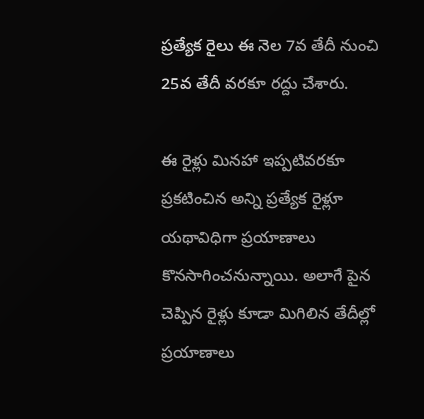ప్రత్యేక రైలు ఈ నెల 7వ తేదీ నుంచి 25వ తేదీ వరకూ రద్దు చేశారు.

ఈ రైళ్లు మినహా ఇప్పటివరకూ ప్రకటించిన అన్ని ప్రత్యేక రైళ్లూ యథావిధిగా ప్రయాణాలు కొనసాగించనున్నాయి. అలాగే పైన చెప్పిన రైళ్లు కూడా మిగిలిన తేదీల్లో ప్రయాణాలు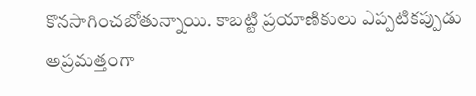కొనసాగించబోతున్నాయి. కాబట్టి ప్రయాణికులు ఎప్పటికప్పుడు అప్రమత్తంగా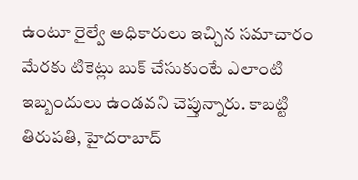ఉంటూ రైల్వే అధికారులు ఇచ్చిన సమాచారం మేరకు టికెట్లు బుక్ చేసుకుంటే ఎలాంటి ఇబ్బందులు ఉండవని చెప్తున్నారు. కాబట్టి తిరుపతి, హైదరాబాద్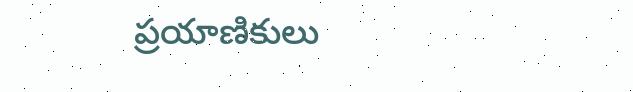ప్రయాణికులు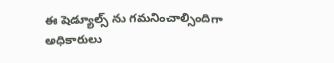ఈ షెడ్యూల్స్ ను గమనించాల్సిందిగా అధికారులు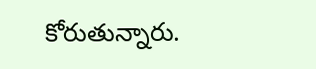కోరుతున్నారు.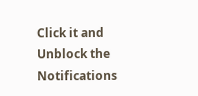Click it and Unblock the Notifications